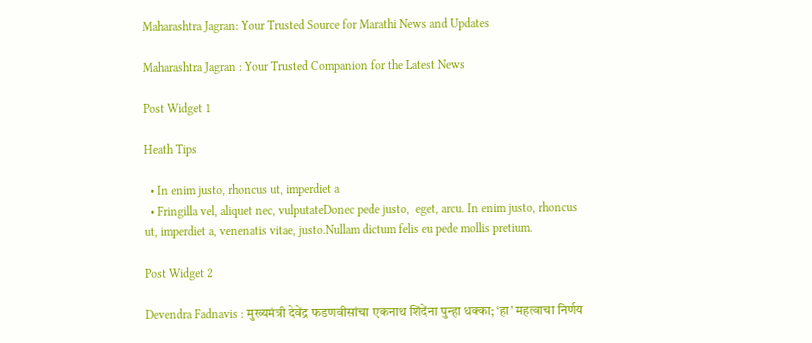Maharashtra Jagran: Your Trusted Source for Marathi News and Updates

Maharashtra Jagran : Your Trusted Companion for the Latest News

Post Widget 1

Heath Tips

  • In enim justo, rhoncus ut, imperdiet a
  • Fringilla vel, aliquet nec, vulputateDonec pede justo,  eget, arcu. In enim justo, rhoncus ut, imperdiet a, venenatis vitae, justo.Nullam dictum felis eu pede mollis pretium.

Post Widget 2

Devendra Fadnavis : मुख्यमंत्री देवेंद्र फडणवीसांचा एकनाथ शिंदेंना पुन्हा धक्का; ‘हा’ महत्वाचा निर्णय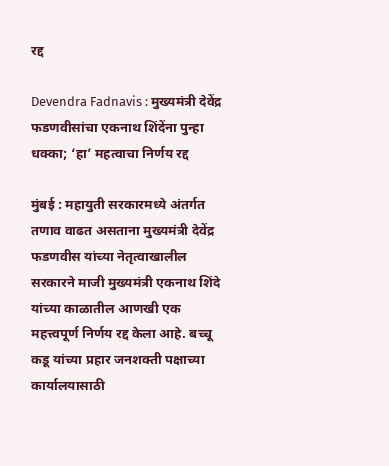रद्द

Devendra Fadnavis : मुख्यमंत्री देवेंद्र फडणवीसांचा एकनाथ शिंदेंना पुन्हा धक्का; ‘हा’ महत्वाचा निर्णय रद्द

मुंबई : महायुती सरकारमध्ये अंतर्गत तणाव वाढत असताना मुख्यमंत्री देवेंद्र फडणवीस यांच्या नेतृत्वाखालील सरकारने माजी मुख्यमंत्री एकनाथ शिंदे यांच्या काळातील आणखी एक महत्त्वपूर्ण निर्णय रद्द केला आहे. बच्चू कडू यांच्या प्रहार जनशक्ती पक्षाच्या कार्यालयासाठी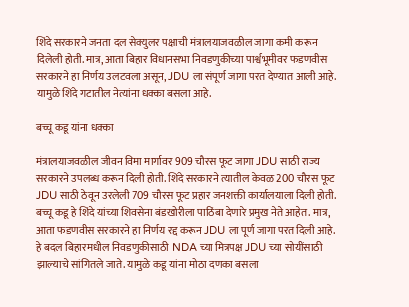शिंदे सरकारने जनता दल सेक्युलर पक्षाची मंत्रालयाजवळील जागा कमी करून दिलेली होती. मात्र, आता बिहार विधानसभा निवडणुकीच्या पार्श्वभूमीवर फडणवीस सरकारने हा निर्णय उलटवला असून, JDU ला संपूर्ण जागा परत देण्यात आली आहे. यामुळे शिंदे गटातील नेत्यांना धक्का बसला आहे.

बच्चू कडू यांना धक्का

मंत्रालयाजवळील जीवन विमा मार्गावर 909 चौरस फूट जागा JDU साठी राज्य सरकारने उपलब्ध करून दिली होती. शिंदे सरकारने त्यातील केवळ 200 चौरस फूट JDU साठी ठेवून उरलेली 709 चौरस फूट प्रहार जनशक्ती कार्यालयाला दिली होती. बच्चू कडू हे शिंदे यांच्या शिवसेना बंडखोरीला पाठिंबा देणारे प्रमुख नेते आहेत. मात्र, आता फडणवीस सरकारने हा निर्णय रद्द करून JDU ला पूर्ण जागा परत दिली आहे. हे बदल बिहारमधील निवडणुकीसाठी NDA च्या मित्रपक्ष JDU च्या सोयींसाठी झाल्याचे सांगितले जाते. यामुळे कडू यांना मोठा दणका बसला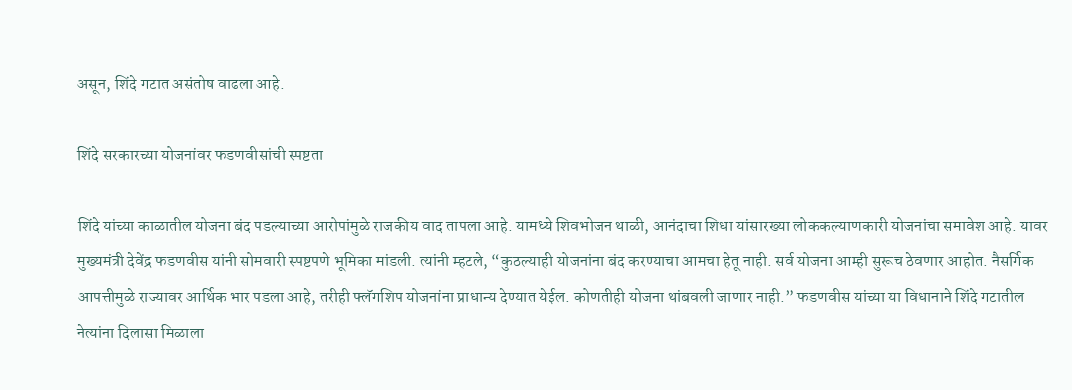असून, शिंदे गटात असंतोष वाढला आहे.

शिंदे सरकारच्या योजनांवर फडणवीसांची स्पष्टता

शिंदे यांच्या काळातील योजना बंद पडल्याच्या आरोपांमुळे राजकीय वाद तापला आहे. यामध्ये शिवभोजन थाळी, आनंदाचा शिधा यांसारख्या लोककल्याणकारी योजनांचा समावेश आहे. यावर मुख्यमंत्री देवेंद्र फडणवीस यांनी सोमवारी स्पष्टपणे भूमिका मांडली. त्यांनी म्हटले, “कुठल्याही योजनांना बंद करण्याचा आमचा हेतू नाही. सर्व योजना आम्ही सुरूच ठेवणार आहोत. नैसर्गिक आपत्तीमुळे राज्यावर आर्थिक भार पडला आहे, तरीही फ्लॅगशिप योजनांना प्राधान्य देण्यात येईल. कोणतीही योजना थांबवली जाणार नाही.” फडणवीस यांच्या या विधानाने शिंदे गटातील नेत्यांना दिलासा मिळाला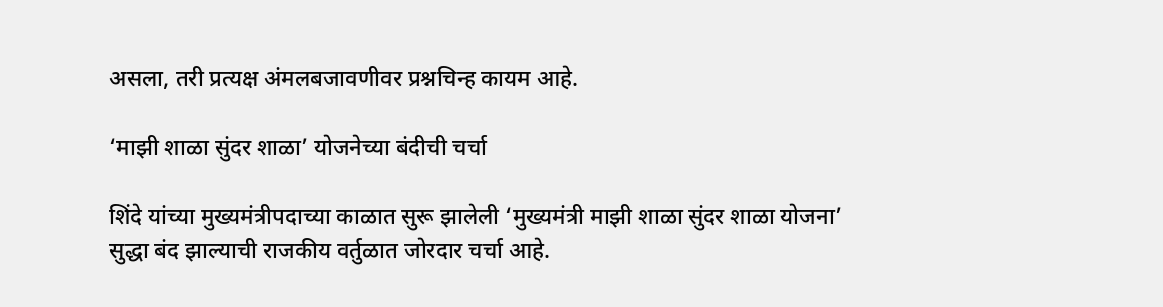असला, तरी प्रत्यक्ष अंमलबजावणीवर प्रश्नचिन्ह कायम आहे.

‘माझी शाळा सुंदर शाळा’ योजनेच्या बंदीची चर्चा

शिंदे यांच्या मुख्यमंत्रीपदाच्या काळात सुरू झालेली ‘मुख्यमंत्री माझी शाळा सुंदर शाळा योजना’ सुद्धा बंद झाल्याची राजकीय वर्तुळात जोरदार चर्चा आहे.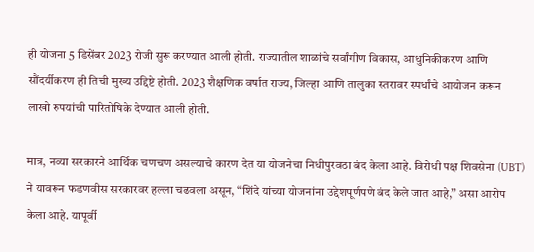ही योजना 5 डिसेंबर 2023 रोजी सुरू करण्यात आली होती. राज्यातील शाळांचे सर्वांगीण विकास, आधुनिकीकरण आणि सौंदर्यीकरण ही तिची मुख्य उद्दिष्टे होती. 2023 शैक्षणिक वर्षात राज्य, जिल्हा आणि तालुका स्तरावर स्पर्धांचे आयोजन करून लाखो रुपयांची पारितोषिके देण्यात आली होती.

मात्र, नव्या सरकारने आर्थिक चणचण असल्याचे कारण देत या योजनेचा निधीपुरवठा बंद केला आहे. विरोधी पक्ष शिवसेना (UBT) ने यावरून फडणवीस सरकारवर हल्ला चढवला असून, “शिंदे यांच्या योजनांना उद्देशपूर्णपणे बंद केले जात आहे,” असा आरोप केला आहे. यापूर्वी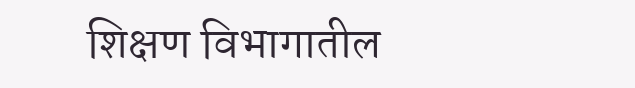शिक्षण विभागातील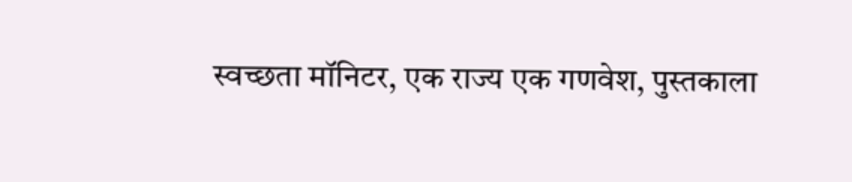स्वच्छता मॉनिटर, एक राज्य एक गणवेश, पुस्तकाला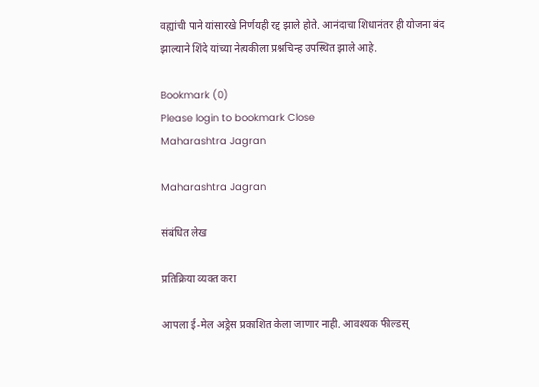वह्यांची पाने यांसारखे निर्णयही रद्द झाले होते. आनंदाचा शिधानंतर ही योजना बंद झाल्याने शिंदे यांच्या नेत्यकीला प्रश्नचिन्ह उपस्थित झाले आहे.

Bookmark (0)
Please login to bookmark Close
Maharashtra Jagran

Maharashtra Jagran

संबंधित लेख

प्रतिक्रिया व्यक्त करा

आपला ई-मेल अड्रेस प्रकाशित केला जाणार नाही. आवश्यक फील्डस्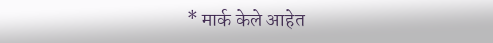* मार्क केले आहेत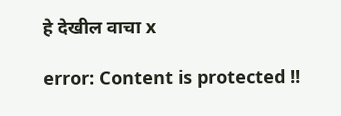हे देखील वाचा x

error: Content is protected !!